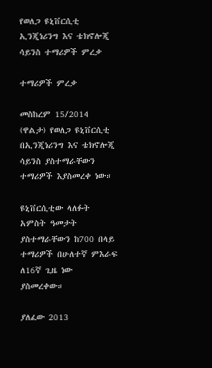የወለጋ ዩኒቨርሲቲ ኢንጂነሪንግ እና ቴክኖሎጂ ሳይንስ ተማሪዎች ምረቃ

ተማሪዎች ምረቃ

መስከረም 15/2014 (ዋልታ) የወለጋ ዩኒቨርሲቲ በኢንጂነሪንግ እና ቴክኖሎጂ ሳይንስ ያስተማራቸውን ተማሪዎች እያስመረቀ ነው።

ዩኒቨርሲቲው ላለፉት አምስት ዓመታት ያስተማራቸውን ከ700 በላይ ተማሪዎች በሁለተኛ ምእራፍ ለ16ኛ ጊዜ ነው ያስመረቀው።

ያለፈው 2013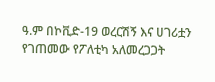ዓ.ም በኮቪድ-19 ወረርሽኝ እና ሀገሪቷን የገጠመው የፖለቲካ አለመረጋጋት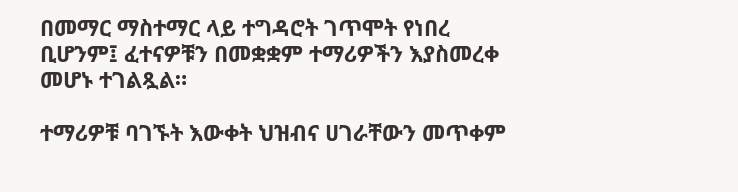በመማር ማስተማር ላይ ተግዳሮት ገጥሞት የነበረ ቢሆንም፤ ፈተናዎቹን በመቋቋም ተማሪዎችን እያስመረቀ  መሆኑ ተገልጿል።

ተማሪዎቹ ባገኙት እውቀት ህዝብና ሀገራቸውን መጥቀም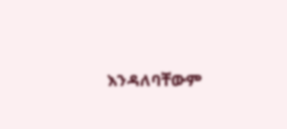እንዳለባቸውም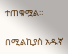ተጠቁሟል።

በሚልኪያስ አዱኛ